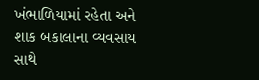ખંભાળિયામાં રહેતા અને શાક બકાલાના વ્યવસાય સાથે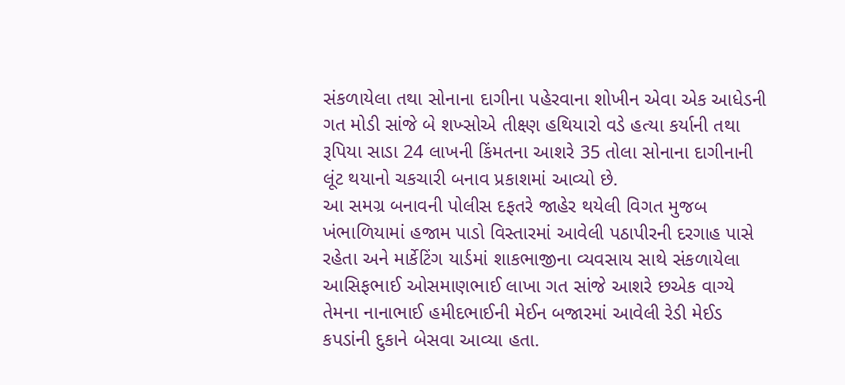સંકળાયેલા તથા સોનાના દાગીના પહેરવાના શોખીન એવા એક આધેડની ગત મોડી સાંજે બે શખ્સોએ તીક્ષ્ણ હથિયારો વડે હત્યા કર્યાની તથા રૂપિયા સાડા 24 લાખની કિંમતના આશરે 35 તોલા સોનાના દાગીનાની લૂંટ થયાનો ચકચારી બનાવ પ્રકાશમાં આવ્યો છે.
આ સમગ્ર બનાવની પોલીસ દફતરે જાહેર થયેલી વિગત મુજબ ખંભાળિયામાં હજામ પાડો વિસ્તારમાં આવેલી પઠાપીરની દરગાહ પાસે રહેતા અને માર્કેટિંગ યાર્ડમાં શાકભાજીના વ્યવસાય સાથે સંકળાયેલા આસિફભાઈ ઓસમાણભાઈ લાખા ગત સાંજે આશરે છએક વાગ્યે તેમના નાનાભાઈ હમીદભાઈની મેઈન બજારમાં આવેલી રેડી મેઈડ કપડાંની દુકાને બેસવા આવ્યા હતા.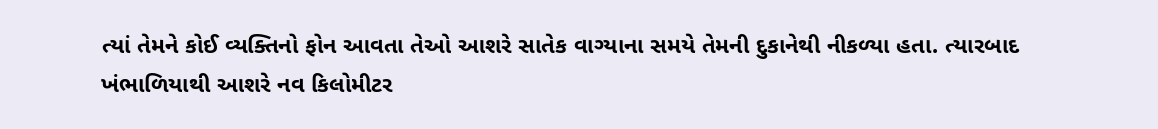ત્યાં તેમને કોઈ વ્યક્તિનો ફોન આવતા તેઓ આશરે સાતેક વાગ્યાના સમયે તેમની દુકાનેથી નીકળ્યા હતા. ત્યારબાદ ખંભાળિયાથી આશરે નવ કિલોમીટર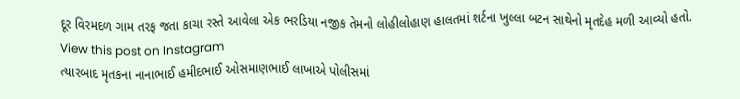દૂર વિરમદળ ગામ તરફ જતા કાચા રસ્તે આવેલા એક ભરડિયા નજીક તેમનો લોહીલોહાણ હાલતમાં શર્ટના ખુલ્લા બટન સાથેનો મૃતદેહ મળી આવ્યો હતો.
View this post on Instagram
ત્યારબાદ મૃતકના નાનાભાઈ હમીદભાઈ ઓસમાણભાઈ લાખાએ પોલીસમાં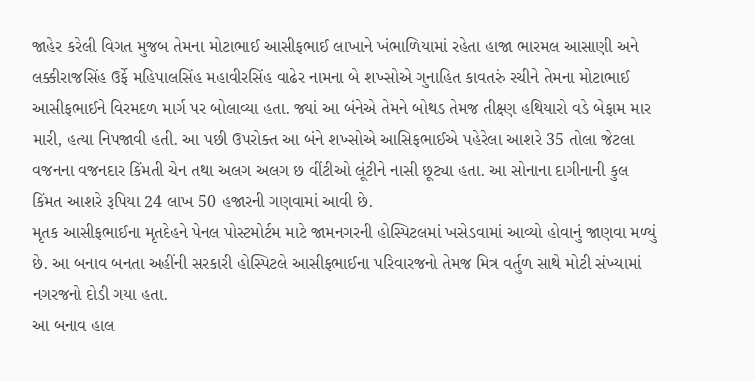જાહેર કરેલી વિગત મુજબ તેમના મોટાભાઈ આસીફભાઈ લાખાને ખંભાળિયામાં રહેતા હાજા ભારમલ આસાણી અને લક્કીરાજસિંહ ઉર્ફે મહિપાલસિંહ મહાવીરસિંહ વાઢેર નામના બે શખ્સોએ ગુનાહિત કાવતરું રચીને તેમના મોટાભાઈ આસીફભાઈને વિરમદળ માર્ગ પર બોલાવ્યા હતા. જ્યાં આ બંનેએ તેમને બોથડ તેમજ તીક્ષ્ણ હથિયારો વડે બેફામ માર મારી, હત્યા નિપજાવી હતી. આ પછી ઉપરોક્ત આ બંને શખ્સોએ આસિફભાઈએ પહેરેલા આશરે 35 તોલા જેટલા વજનના વજનદાર કિંમતી ચેન તથા અલગ અલગ છ વીંટીઓ લૂંટીને નાસી છૂટ્યા હતા. આ સોનાના દાગીનાની કુલ કિંમત આશરે રૂપિયા 24 લાખ 50 હજારની ગણવામાં આવી છે.
મૃતક આસીફભાઈના મૃતદેહને પેનલ પોસ્ટમોર્ટમ માટે જામનગરની હોસ્પિટલમાં ખસેડવામાં આવ્યો હોવાનું જાણવા મળ્યું છે. આ બનાવ બનતા અહીંની સરકારી હોસ્પિટલે આસીફભાઈના પરિવારજનો તેમજ મિત્ર વર્તુળ સાથે મોટી સંખ્યામાં નગરજનો દોડી ગયા હતા.
આ બનાવ હાલ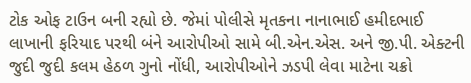ટોક ઓફ ટાઉન બની રહ્યો છે. જેમાં પોલીસે મૃતકના નાનાભાઈ હમીદભાઈ લાખાની ફરિયાદ પરથી બંને આરોપીઓ સામે બી.એન.એસ. અને જી.પી. એક્ટની જુદી જુદી કલમ હેઠળ ગુનો નોંધી, આરોપીઓને ઝડપી લેવા માટેના ચક્રો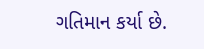ગતિમાન કર્યા છે.